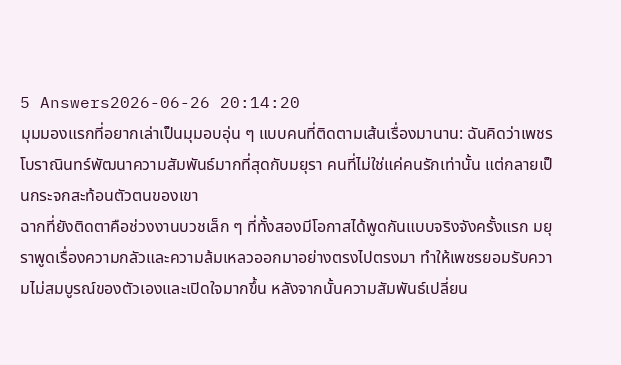5 Answers2026-06-26 20:14:20
มุมมองแรกที่อยากเล่าเป็นมุมอบอุ่น ๆ แบบคนที่ติดตามเส้นเรื่องมานาน: ฉันคิดว่าเพชร โบราณินทร์พัฒนาความสัมพันธ์มากที่สุดกับมยุรา คนที่ไม่ใช่แค่คนรักเท่านั้น แต่กลายเป็นกระจกสะท้อนตัวตนของเขา
ฉากที่ยังติดตาคือช่วงงานบวชเล็ก ๆ ที่ทั้งสองมีโอกาสได้พูดกันแบบจริงจังครั้งแรก มยุราพูดเรื่องความกลัวและความล้มเหลวออกมาอย่างตรงไปตรงมา ทำให้เพชรยอมรับความไม่สมบูรณ์ของตัวเองและเปิดใจมากขึ้น หลังจากนั้นความสัมพันธ์เปลี่ยน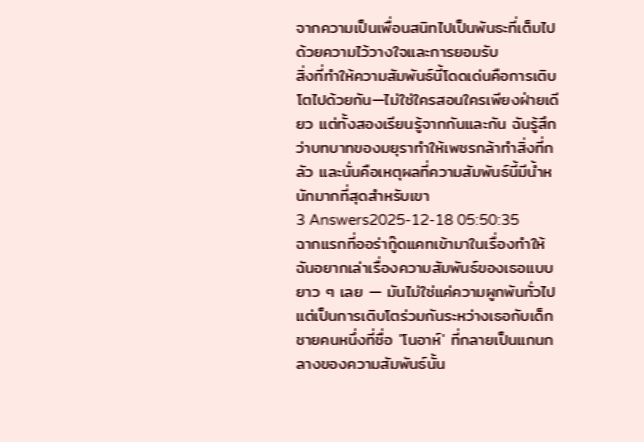จากความเป็นเพื่อนสนิทไปเป็นพันธะที่เต็มไปด้วยความไว้วางใจและการยอมรับ
สิ่งที่ทำให้ความสัมพันธ์นี้โดดเด่นคือการเติบโตไปด้วยกัน—ไม่ใช่ใครสอนใครเพียงฝ่ายเดียว แต่ทั้งสองเรียนรู้จากกันและกัน ฉันรู้สึกว่าบทบาทของมยุราทำให้เพชรกล้าทำสิ่งที่กลัว และนั่นคือเหตุผลที่ความสัมพันธ์นี้มีน้ำหนักมากที่สุดสำหรับเขา
3 Answers2025-12-18 05:50:35
ฉากแรกที่ออร่ากู๊ดแคทเข้ามาในเรื่องทำให้ฉันอยากเล่าเรื่องความสัมพันธ์ของเธอแบบยาว ๆ เลย — มันไม่ใช่แค่ความผูกพันทั่วไป แต่เป็นการเติบโตร่วมกันระหว่างเธอกับเด็กชายคนหนึ่งที่ชื่อ 'โนอาห์' ที่กลายเป็นแกนกลางของความสัมพันธ์นั้น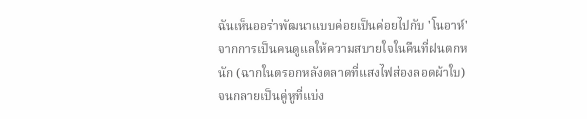ฉันเห็นออร่าพัฒนาแบบค่อยเป็นค่อยไปกับ 'โนอาห์' จากการเป็นคนดูแลให้ความสบายใจในคืนที่ฝนตกหนัก (ฉากในตรอกหลังตลาดที่แสงไฟส่องลอดผ้าใบ) จนกลายเป็นคู่หูที่แบ่ง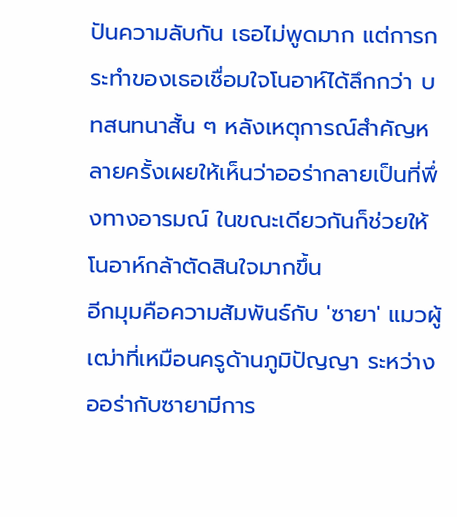ปันความลับกัน เธอไม่พูดมาก แต่การกระทำของเธอเชื่อมใจโนอาห์ได้ลึกกว่า บทสนทนาสั้น ๆ หลังเหตุการณ์สำคัญหลายครั้งเผยให้เห็นว่าออร่ากลายเป็นที่พึ่งทางอารมณ์ ในขณะเดียวกันก็ช่วยให้โนอาห์กล้าตัดสินใจมากขึ้น
อีกมุมคือความสัมพันธ์กับ 'ซายา' แมวผู้เฒ่าที่เหมือนครูด้านภูมิปัญญา ระหว่างออร่ากับซายามีการ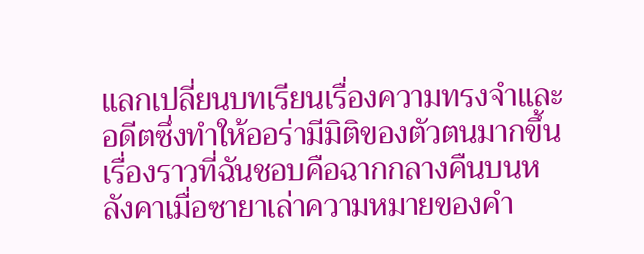แลกเปลี่ยนบทเรียนเรื่องความทรงจำและอดีตซึ่งทำให้ออร่ามีมิติของตัวตนมากขึ้น เรื่องราวที่ฉันชอบคือฉากกลางคืนบนหลังคาเมื่อซายาเล่าความหมายของคำ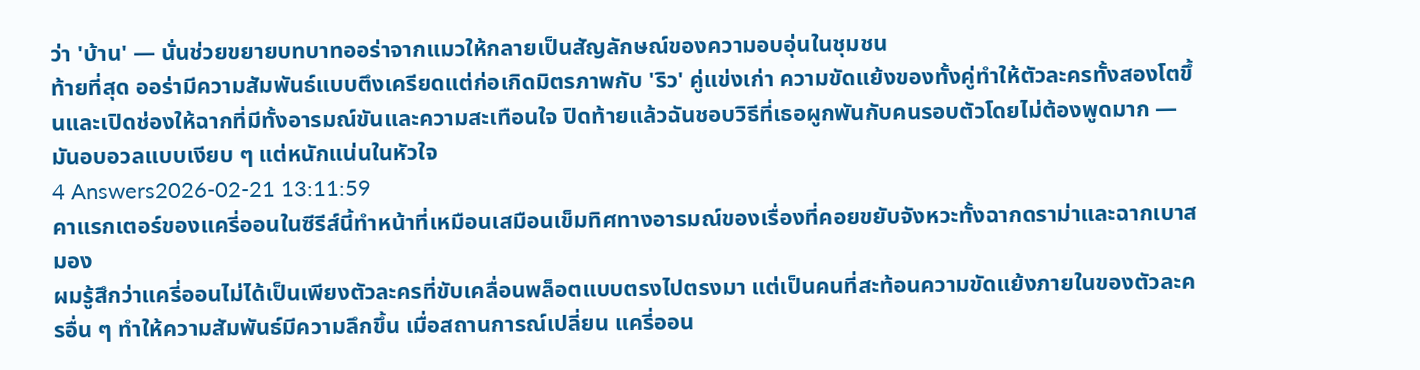ว่า 'บ้าน' — นั่นช่วยขยายบทบาทออร่าจากแมวให้กลายเป็นสัญลักษณ์ของความอบอุ่นในชุมชน
ท้ายที่สุด ออร่ามีความสัมพันธ์แบบตึงเครียดแต่ก่อเกิดมิตรภาพกับ 'ริว' คู่แข่งเก่า ความขัดแย้งของทั้งคู่ทำให้ตัวละครทั้งสองโตขึ้นและเปิดช่องให้ฉากที่มีทั้งอารมณ์ขันและความสะเทือนใจ ปิดท้ายแล้วฉันชอบวิธีที่เธอผูกพันกับคนรอบตัวโดยไม่ต้องพูดมาก — มันอบอวลแบบเงียบ ๆ แต่หนักแน่นในหัวใจ
4 Answers2026-02-21 13:11:59
คาแรกเตอร์ของแครี่ออนในซีรีส์นี้ทำหน้าที่เหมือนเสมือนเข็มทิศทางอารมณ์ของเรื่องที่คอยขยับจังหวะทั้งฉากดราม่าและฉากเบาสมอง
ผมรู้สึกว่าแครี่ออนไม่ได้เป็นเพียงตัวละครที่ขับเคลื่อนพล็อตแบบตรงไปตรงมา แต่เป็นคนที่สะท้อนความขัดแย้งภายในของตัวละครอื่น ๆ ทำให้ความสัมพันธ์มีความลึกขึ้น เมื่อสถานการณ์เปลี่ยน แครี่ออน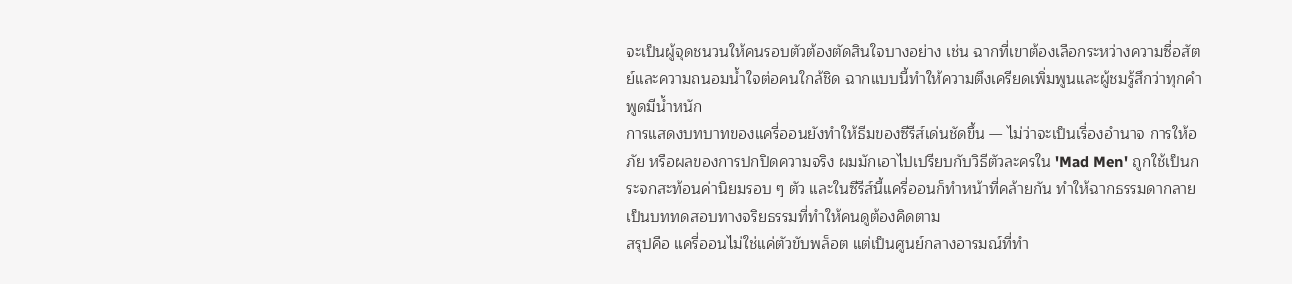จะเป็นผู้จุดชนวนให้คนรอบตัวต้องตัดสินใจบางอย่าง เช่น ฉากที่เขาต้องเลือกระหว่างความซื่อสัตย์และความถนอมน้ำใจต่อคนใกล้ชิด ฉากแบบนี้ทำให้ความตึงเครียดเพิ่มพูนและผู้ชมรู้สึกว่าทุกคำพูดมีน้ำหนัก
การแสดงบทบาทของแครี่ออนยังทำให้ธีมของซีรีส์เด่นชัดขึ้น — ไม่ว่าจะเป็นเรื่องอำนาจ การให้อภัย หรือผลของการปกปิดความจริง ผมมักเอาไปเปรียบกับวิธีตัวละครใน 'Mad Men' ถูกใช้เป็นกระจกสะท้อนค่านิยมรอบ ๆ ตัว และในซีรีส์นี้แครี่ออนก็ทำหน้าที่คล้ายกัน ทำให้ฉากธรรมดากลายเป็นบททดสอบทางจริยธรรมที่ทำให้คนดูต้องคิดตาม
สรุปคือ แครี่ออนไม่ใช่แค่ตัวขับพล็อต แต่เป็นศูนย์กลางอารมณ์ที่ทำ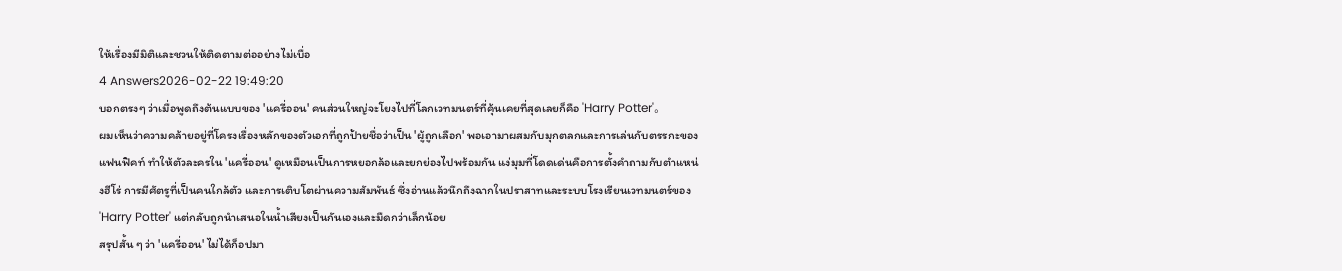ให้เรื่องมีมิติและชวนให้ติดตามต่ออย่างไม่เบื่อ
4 Answers2026-02-22 19:49:20
บอกตรงๆ ว่าเมื่อพูดถึงต้นแบบของ 'แครี่ออน' คนส่วนใหญ่จะโยงไปที่โลกเวทมนตร์ที่คุ้นเคยที่สุดเลยก็คือ 'Harry Potter'。
ผมเห็นว่าความคล้ายอยู่ที่โครงเรื่องหลักของตัวเอกที่ถูกป้ายชื่อว่าเป็น 'ผู้ถูกเลือก' พอเอามาผสมกับมุกตลกและการเล่นกับตรรกะของแฟนฟิคท์ ทำให้ตัวละครใน 'แครี่ออน' ดูเหมือนเป็นการหยอกล้อและยกย่องไปพร้อมกัน แง่มุมที่โดดเด่นคือการตั้งคำถามกับตำแหน่งฮีโร่ การมีศัตรูที่เป็นคนใกล้ตัว และการเติบโตผ่านความสัมพันธ์ ซึ่งอ่านแล้วนึกถึงฉากในปราสาทและระบบโรงเรียนเวทมนตร์ของ 'Harry Potter' แต่กลับถูกนำเสนอในน้ำเสียงเป็นกันเองและมืดกว่าเล็กน้อย
สรุปสั้น ๆ ว่า 'แครี่ออน' ไม่ได้ก็อปมา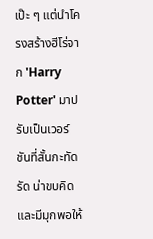เป๊ะ ๆ แต่นำโครงสร้างฮีโร่จาก 'Harry Potter' มาปรับเป็นเวอร์ชันที่สั้นกะทัดรัด น่าขบคิด และมีมุกพอให้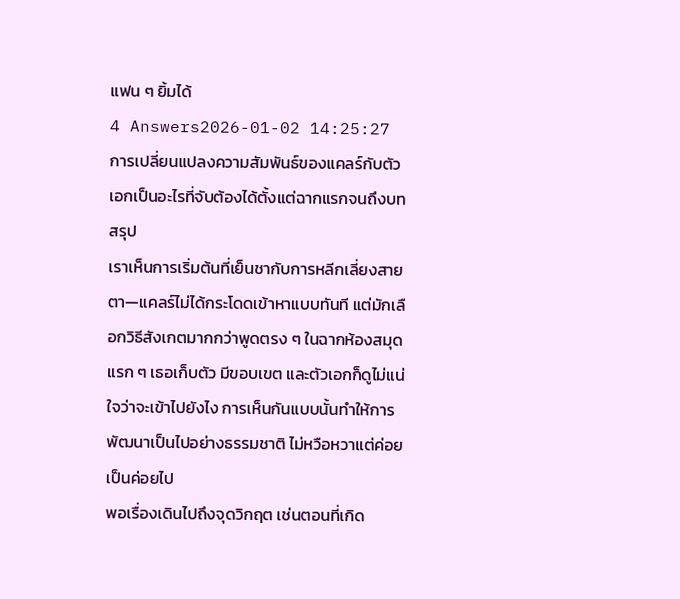แฟน ๆ ยิ้มได้
4 Answers2026-01-02 14:25:27
การเปลี่ยนแปลงความสัมพันธ์ของแคลร์กับตัวเอกเป็นอะไรที่จับต้องได้ตั้งแต่ฉากแรกจนถึงบทสรุป
เราเห็นการเริ่มต้นที่เย็นชากับการหลีกเลี่ยงสายตา—แคลร์ไม่ได้กระโดดเข้าหาแบบทันที แต่มักเลือกวิธีสังเกตมากกว่าพูดตรง ๆ ในฉากห้องสมุดแรก ๆ เธอเก็บตัว มีขอบเขต และตัวเอกก็ดูไม่แน่ใจว่าจะเข้าไปยังไง การเห็นกันแบบนั้นทำให้การพัฒนาเป็นไปอย่างธรรมชาติ ไม่หวือหวาแต่ค่อยเป็นค่อยไป
พอเรื่องเดินไปถึงจุดวิกฤต เช่นตอนที่เกิด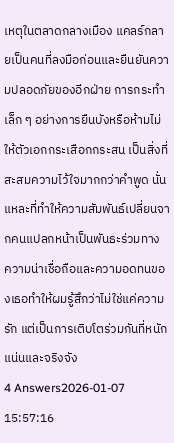เหตุในตลาดกลางเมือง แคลร์กลายเป็นคนที่ลงมือก่อนและยืนยันความปลอดภัยของอีกฝ่าย การกระทำเล็ก ๆ อย่างการยืนบังหรือห้ามไม่ให้ตัวเอกกระเสือกกระสน เป็นสิ่งที่สะสมความไว้ใจมากกว่าคำพูด นั่นแหละที่ทำให้ความสัมพันธ์เปลี่ยนจากคนแปลกหน้าเป็นพันธะร่วมทาง ความน่าเชื่อถือและความอดทนของเธอทำให้ผมรู้สึกว่าไม่ใช่แค่ความรัก แต่เป็นการเติบโตร่วมกันที่หนักแน่นและจริงจัง
4 Answers2026-01-07 15:57:16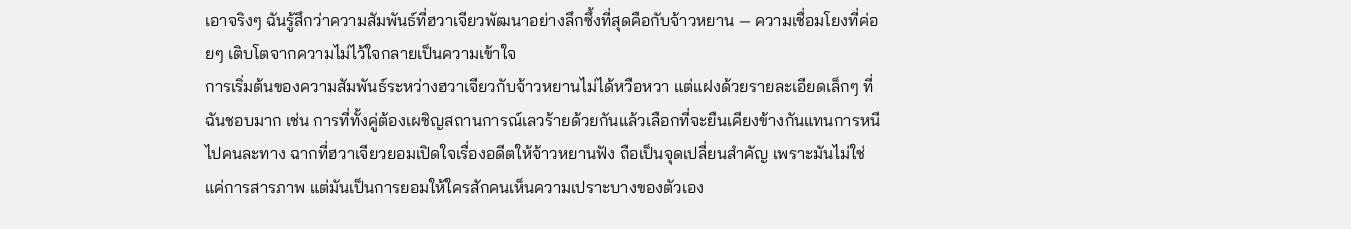เอาจริงๆ ฉันรู้สึกว่าความสัมพันธ์ที่ฮวาเจียวพัฒนาอย่างลึกซึ้งที่สุดคือกับจ้าวหยาน — ความเชื่อมโยงที่ค่อยๆ เติบโตจากความไม่ไว้ใจกลายเป็นความเข้าใจ
การเริ่มต้นของความสัมพันธ์ระหว่างฮวาเจียวกับจ้าวหยานไม่ได้หวือหวา แต่แฝงด้วยรายละเอียดเล็กๆ ที่ฉันชอบมาก เช่น การที่ทั้งคู่ต้องเผชิญสถานการณ์เลวร้ายด้วยกันแล้วเลือกที่จะยืนเคียงข้างกันแทนการหนีไปคนละทาง ฉากที่ฮวาเจียวยอมเปิดใจเรื่องอดีตให้จ้าวหยานฟัง ถือเป็นจุดเปลี่ยนสำคัญ เพราะมันไม่ใช่แค่การสารภาพ แต่มันเป็นการยอมให้ใครสักคนเห็นความเปราะบางของตัวเอง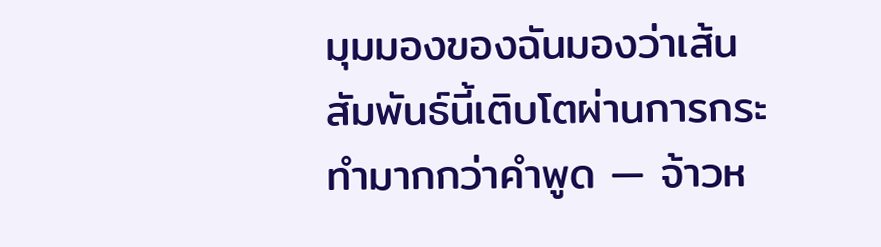มุมมองของฉันมองว่าเส้นสัมพันธ์นี้เติบโตผ่านการกระทำมากกว่าคำพูด — จ้าวห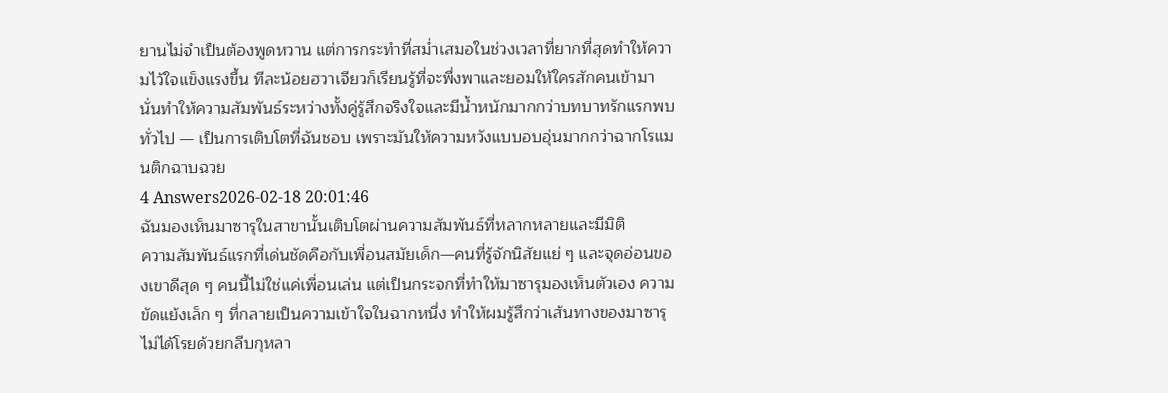ยานไม่จำเป็นต้องพูดหวาน แต่การกระทำที่สม่ำเสมอในช่วงเวลาที่ยากที่สุดทำให้ความไว้ใจแข็งแรงขึ้น ทีละน้อยฮวาเจียวก็เรียนรู้ที่จะพึ่งพาและยอมให้ใครสักคนเข้ามา นั่นทำให้ความสัมพันธ์ระหว่างทั้งคู่รู้สึกจริงใจและมีน้ำหนักมากกว่าบทบาทรักแรกพบทั่วไป — เป็นการเติบโตที่ฉันชอบ เพราะมันให้ความหวังแบบอบอุ่นมากกว่าฉากโรแมนติกฉาบฉวย
4 Answers2026-02-18 20:01:46
ฉันมองเห็นมาซารุในสาขานั้นเติบโตผ่านความสัมพันธ์ที่หลากหลายและมีมิติ
ความสัมพันธ์แรกที่เด่นชัดคือกับเพื่อนสมัยเด็ก—คนที่รู้จักนิสัยแย่ ๆ และจุดอ่อนของเขาดีสุด ๆ คนนี้ไม่ใช่แค่เพื่อนเล่น แต่เป็นกระจกที่ทำให้มาซารุมองเห็นตัวเอง ความขัดแย้งเล็ก ๆ ที่กลายเป็นความเข้าใจในฉากหนึ่ง ทำให้ผมรู้สึกว่าเส้นทางของมาซารุไม่ได้โรยด้วยกลีบกุหลา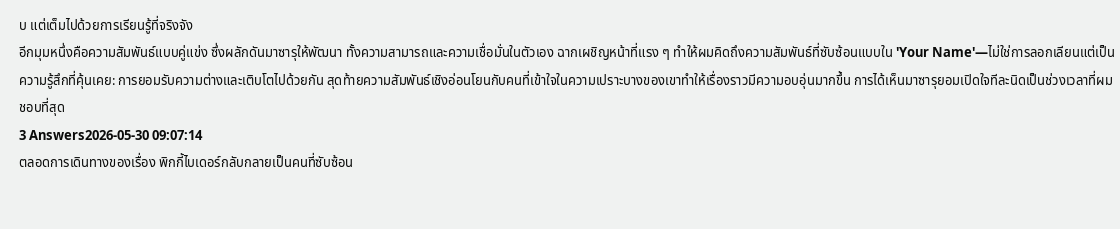บ แต่เต็มไปด้วยการเรียนรู้ที่จริงจัง
อีกมุมหนึ่งคือความสัมพันธ์แบบคู่แข่ง ซึ่งผลักดันมาซารุให้พัฒนา ทั้งความสามารถและความเชื่อมั่นในตัวเอง ฉากเผชิญหน้าที่แรง ๆ ทำให้ผมคิดถึงความสัมพันธ์ที่ซับซ้อนแบบใน 'Your Name'—ไม่ใช่การลอกเลียนแต่เป็นความรู้สึกที่คุ้นเคย: การยอมรับความต่างและเติบโตไปด้วยกัน สุดท้ายความสัมพันธ์เชิงอ่อนโยนกับคนที่เข้าใจในความเปราะบางของเขาทำให้เรื่องราวมีความอบอุ่นมากขึ้น การได้เห็นมาซารุยอมเปิดใจทีละนิดเป็นช่วงเวลาที่ผมชอบที่สุด
3 Answers2026-05-30 09:07:14
ตลอดการเดินทางของเรื่อง พิกกี้ไบเดอร์กลับกลายเป็นคนที่ซับซ้อน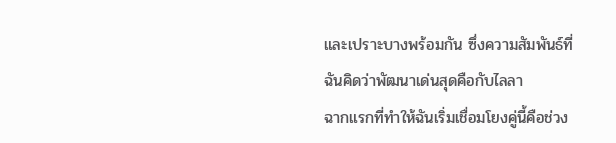และเปราะบางพร้อมกัน ซึ่งความสัมพันธ์ที่ฉันคิดว่าพัฒนาเด่นสุดคือกับไลลา
ฉากแรกที่ทำให้ฉันเริ่มเชื่อมโยงคู่นี้คือช่วง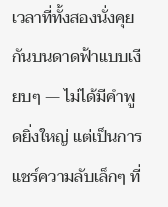เวลาที่ทั้งสองนั่งคุยกันบนดาดฟ้าแบบเงียบๆ — ไม่ได้มีคำพูดยิ่งใหญ่ แต่เป็นการแชร์ความลับเล็กๆ ที่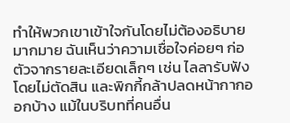ทำให้พวกเขาเข้าใจกันโดยไม่ต้องอธิบายมากมาย ฉันเห็นว่าความเชื่อใจค่อยๆ ก่อตัวจากรายละเอียดเล็กๆ เช่น ไลลารับฟังโดยไม่ตัดสิน และพิกกี้กล้าปลดหน้ากากออกบ้าง แม้ในบริบทที่คนอื่น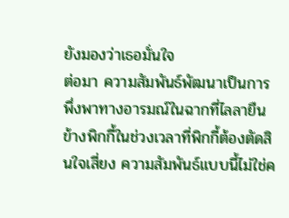ยังมองว่าเธอมั่นใจ
ต่อมา ความสัมพันธ์พัฒนาเป็นการพึ่งพาทางอารมณ์ในฉากที่ไลลายืนข้างพิกกี้ในช่วงเวลาที่พิกกี้ต้องตัดสินใจเสี่ยง ความสัมพันธ์แบบนี้ไม่ใช่ค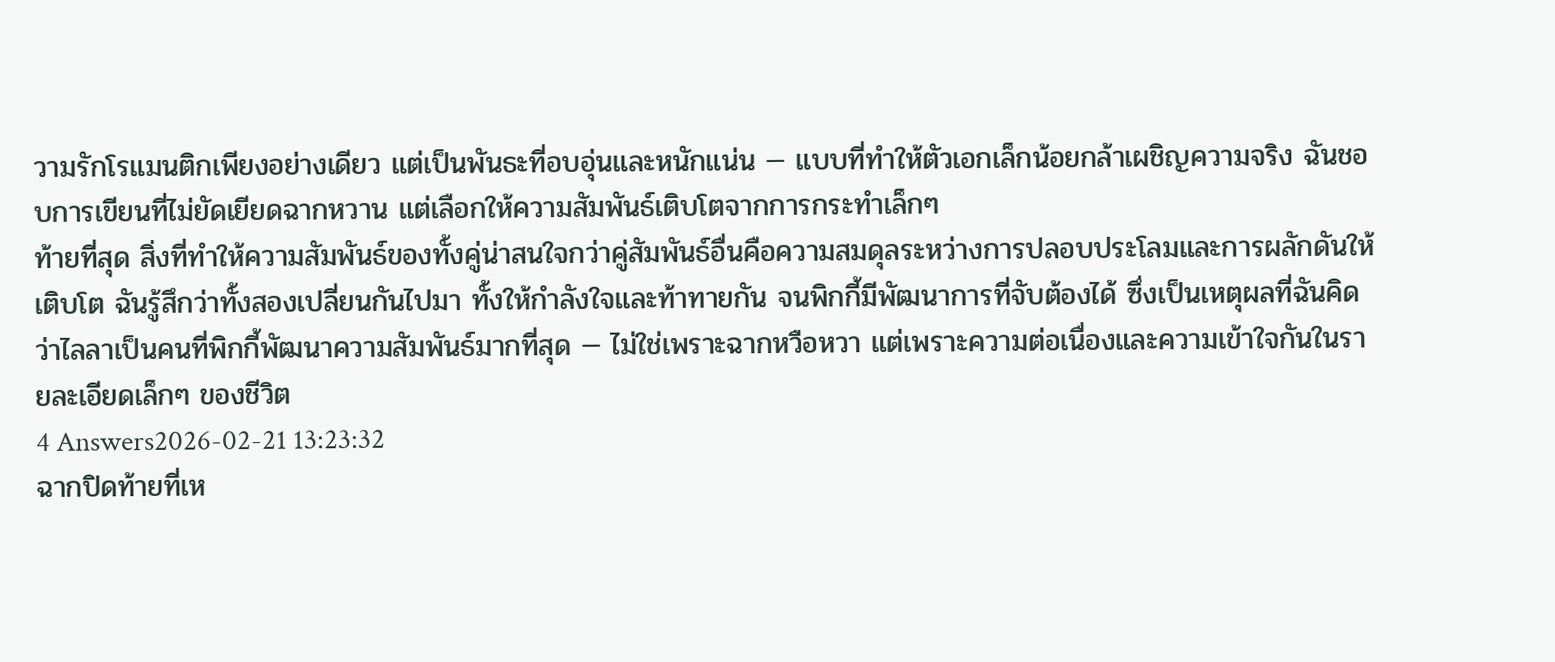วามรักโรแมนติกเพียงอย่างเดียว แต่เป็นพันธะที่อบอุ่นและหนักแน่น — แบบที่ทำให้ตัวเอกเล็กน้อยกล้าเผชิญความจริง ฉันชอบการเขียนที่ไม่ยัดเยียดฉากหวาน แต่เลือกให้ความสัมพันธ์เติบโตจากการกระทำเล็กๆ
ท้ายที่สุด สิ่งที่ทำให้ความสัมพันธ์ของทั้งคู่น่าสนใจกว่าคู่สัมพันธ์อื่นคือความสมดุลระหว่างการปลอบประโลมและการผลักดันให้เติบโต ฉันรู้สึกว่าทั้งสองเปลี่ยนกันไปมา ทั้งให้กำลังใจและท้าทายกัน จนพิกกี้มีพัฒนาการที่จับต้องได้ ซึ่งเป็นเหตุผลที่ฉันคิดว่าไลลาเป็นคนที่พิกกี้พัฒนาความสัมพันธ์มากที่สุด — ไม่ใช่เพราะฉากหวือหวา แต่เพราะความต่อเนื่องและความเข้าใจกันในรายละเอียดเล็กๆ ของชีวิต
4 Answers2026-02-21 13:23:32
ฉากปิดท้ายที่เห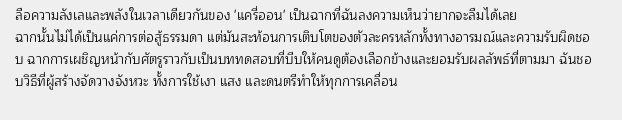ลือความลังเลและพลังในเวลาเดียวกันของ 'แครี่ออน' เป็นฉากที่ฉันลงความเห็นว่ายากจะลืมได้เลย
ฉากนั้นไม่ได้เป็นแค่การต่อสู้ธรรมดา แต่มันสะท้อนการเติบโตของตัวละครหลักทั้งทางอารมณ์และความรับผิดชอบ ฉากการเผชิญหน้ากับศัตรูราวกับเป็นบททดสอบที่บีบให้คนดูต้องเลือกข้างและยอมรับผลลัพธ์ที่ตามมา ฉันชอบวิธีที่ผู้สร้างจัดวางจังหวะ ทั้งการใช้เงา แสง และดนตรีทำให้ทุกการเคลื่อน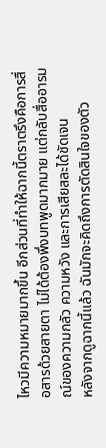ไหวมีความหมายมากขึ้น อีกส่วนที่ทำให้ฉากนี้ตราตรึงคือการสื่อสารด้วยสายตา ไม่ได้ต้องพึ่งบทพูดมากมาย แต่กลับสื่ออารมณ์ของความกลัว ความหวัง และการเสียสละได้ชัดเจน
หลังจากดูฉากนี้แล้ว ฉันมักจะคิดถึงการตัดสินใจของตัว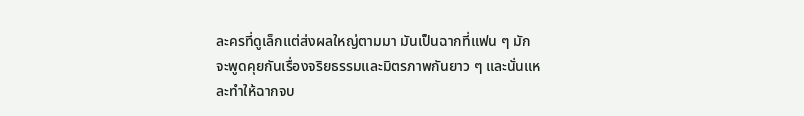ละครที่ดูเล็กแต่ส่งผลใหญ่ตามมา มันเป็นฉากที่แฟน ๆ มักจะพูดคุยกันเรื่องจริยธรรมและมิตรภาพกันยาว ๆ และนั่นแหละทำให้ฉากจบ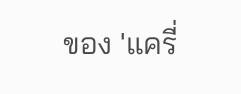ของ 'แครี่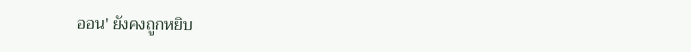ออน' ยังคงถูกหยิบ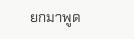ยกมาพูด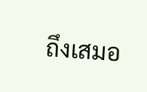ถึงเสมอ